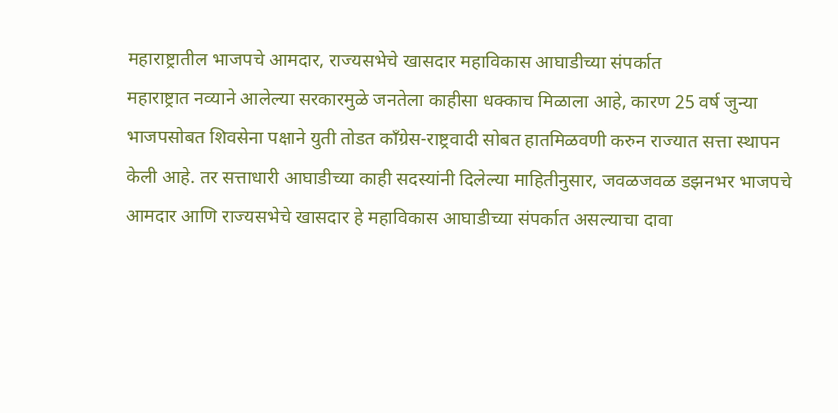महाराष्ट्रातील भाजपचे आमदार, राज्यसभेचे खासदार महाविकास आघाडीच्या संपर्कात
महाराष्ट्रात नव्याने आलेल्या सरकारमुळे जनतेला काहीसा धक्काच मिळाला आहे, कारण 25 वर्ष जुन्या भाजपसोबत शिवसेना पक्षाने युती तोडत काँग्रेस-राष्ट्रवादी सोबत हातमिळवणी करुन राज्यात सत्ता स्थापन केली आहे. तर सत्ताधारी आघाडीच्या काही सदस्यांनी दिलेल्या माहितीनुसार, जवळजवळ डझनभर भाजपचे आमदार आणि राज्यसभेचे खासदार हे महाविकास आघाडीच्या संपर्कात असल्याचा दावा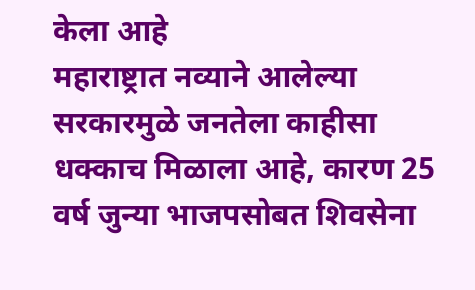केला आहे
महाराष्ट्रात नव्याने आलेल्या सरकारमुळे जनतेला काहीसा धक्काच मिळाला आहे, कारण 25 वर्ष जुन्या भाजपसोबत शिवसेना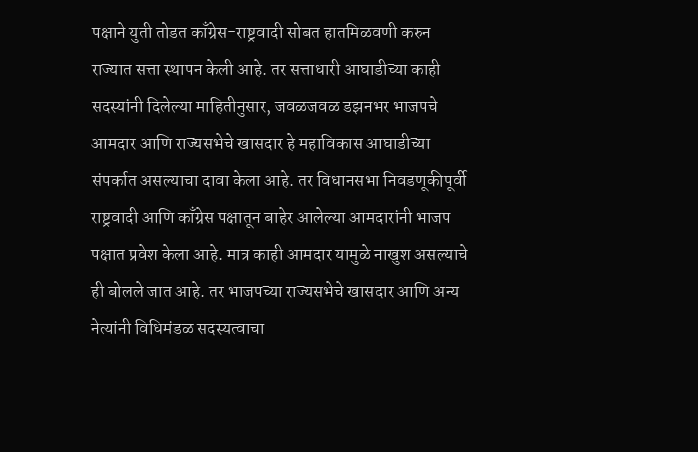पक्षाने युती तोडत काँग्रेस-राष्ट्रवादी सोबत हातमिळवणी करुन राज्यात सत्ता स्थापन केली आहे. तर सत्ताधारी आघाडीच्या काही सदस्यांनी दिलेल्या माहितीनुसार, जवळजवळ डझनभर भाजपचे आमदार आणि राज्यसभेचे खासदार हे महाविकास आघाडीच्या संपर्कात असल्याचा दावा केला आहे. तर विधानसभा निवडणूकीपूर्वी राष्ट्रवादी आणि काँग्रेस पक्षातून बाहेर आलेल्या आमदारांनी भाजप पक्षात प्रवेश केला आहे. मात्र काही आमदार यामुळे नाखुश असल्याचे ही बोलले जात आहे. तर भाजपच्या राज्यसभेचे खासदार आणि अन्य नेत्यांनी विधिमंडळ सदस्यत्वाचा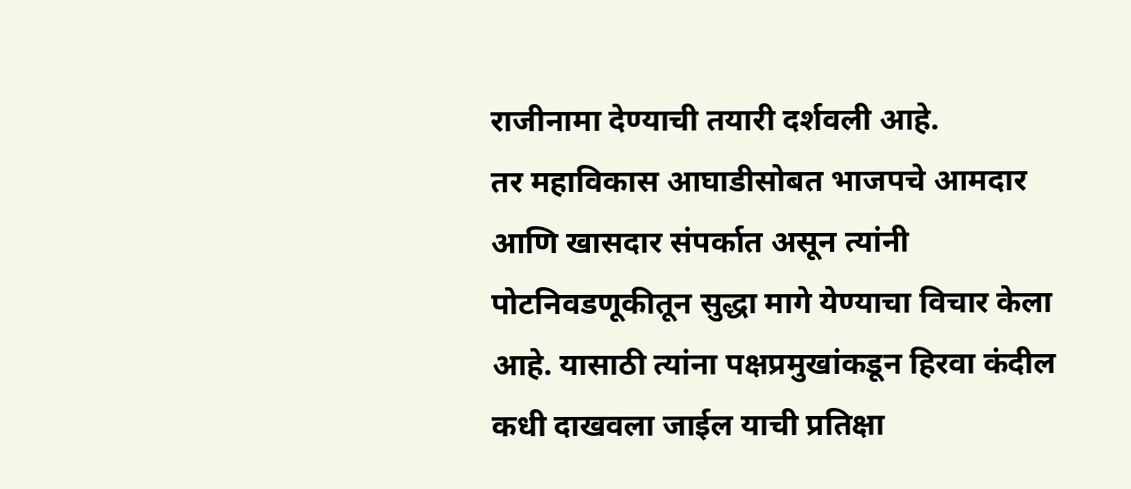राजीनामा देण्याची तयारी दर्शवली आहे.
तर महाविकास आघाडीसोबत भाजपचे आमदार आणि खासदार संपर्कात असून त्यांनी पोटनिवडणूकीतून सुद्धा मागे येण्याचा विचार केला आहे. यासाठी त्यांना पक्षप्रमुखांकडून हिरवा कंदील कधी दाखवला जाईल याची प्रतिक्षा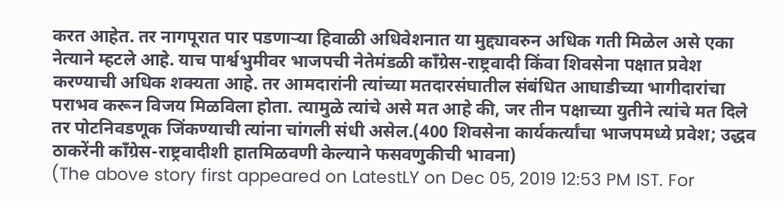करत आहेत. तर नागपूरात पार पडणाऱ्या हिवाळी अधिवेशनात या मुद्द्यावरुन अधिक गती मिळेल असे एका नेत्याने म्हटले आहे. याच पार्श्वभुमीवर भाजपची नेतेमंडळी काँग्रेस-राष्ट्रवादी किंवा शिवसेना पक्षात प्रवेश करण्याची अधिक शक्यता आहे. तर आमदारांनी त्यांच्या मतदारसंघातील संबंधित आघाडीच्या भागीदारांचा पराभव करून विजय मिळविला होता. त्यामुळे त्यांचे असे मत आहे की, जर तीन पक्षाच्या युतीने त्यांचे मत दिले तर पोटनिवडणूक जिंकण्याची त्यांना चांगली संधी असेल.(400 शिवसेना कार्यकर्त्यांचा भाजपमध्ये प्रवेश; उद्धव ठाकरेंनी कॉंग्रेस-राष्ट्रवादीशी हातमिळवणी केल्याने फसवणुकीची भावना)
(The above story first appeared on LatestLY on Dec 05, 2019 12:53 PM IST. For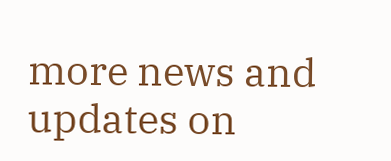more news and updates on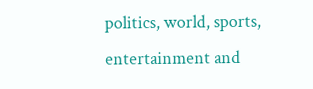politics, world, sports, entertainment and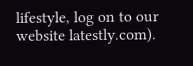lifestyle, log on to our website latestly.com).